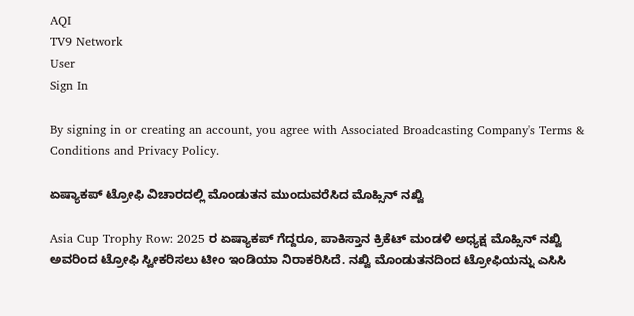AQI
TV9 Network
User
Sign In

By signing in or creating an account, you agree with Associated Broadcasting Company's Terms & Conditions and Privacy Policy.

ಏಷ್ಯಾಕಪ್‌ ಟ್ರೋಫಿ ವಿಚಾರದಲ್ಲಿ ಮೊಂಡುತನ ಮುಂದುವರೆಸಿದ ಮೊಹ್ಸಿನ್ ನಖ್ವಿ

Asia Cup Trophy Row: 2025 ರ ಏಷ್ಯಾಕಪ್ ಗೆದ್ದರೂ, ಪಾಕಿಸ್ತಾನ ಕ್ರಿಕೆಟ್ ಮಂಡಳಿ ಅಧ್ಯಕ್ಷ ಮೊಹ್ಸಿನ್ ನಖ್ವಿ ಅವರಿಂದ ಟ್ರೋಫಿ ಸ್ವೀಕರಿಸಲು ಟೀಂ ಇಂಡಿಯಾ ನಿರಾಕರಿಸಿದೆ. ನಖ್ವಿ ಮೊಂಡುತನದಿಂದ ಟ್ರೋಫಿಯನ್ನು ಎಸಿಸಿ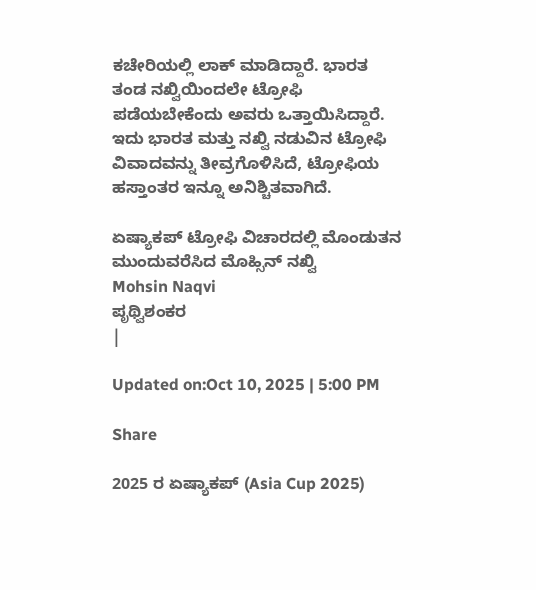ಕಚೇರಿಯಲ್ಲಿ ಲಾಕ್ ಮಾಡಿದ್ದಾರೆ. ಭಾರತ ತಂಡ ನಖ್ವಿಯಿಂದಲೇ ಟ್ರೋಫಿ ಪಡೆಯಬೇಕೆಂದು ಅವರು ಒತ್ತಾಯಿಸಿದ್ದಾರೆ. ಇದು ಭಾರತ ಮತ್ತು ನಖ್ವಿ ನಡುವಿನ ಟ್ರೋಫಿ ವಿವಾದವನ್ನು ತೀವ್ರಗೊಳಿಸಿದೆ, ಟ್ರೋಫಿಯ ಹಸ್ತಾಂತರ ಇನ್ನೂ ಅನಿಶ್ಚಿತವಾಗಿದೆ.

ಏಷ್ಯಾಕಪ್‌ ಟ್ರೋಫಿ ವಿಚಾರದಲ್ಲಿ ಮೊಂಡುತನ ಮುಂದುವರೆಸಿದ ಮೊಹ್ಸಿನ್ ನಖ್ವಿ
Mohsin Naqvi
ಪೃಥ್ವಿಶಂಕರ
|

Updated on:Oct 10, 2025 | 5:00 PM

Share

2025 ರ ಏಷ್ಯಾಕಪ್‌ (Asia Cup 2025)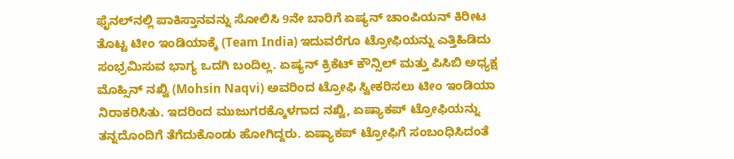ಫೈನಲ್‌ನಲ್ಲಿ ಪಾಕಿಸ್ತಾನವನ್ನು ಸೋಲಿಸಿ 9ನೇ ಬಾರಿಗೆ ಏಷ್ಯನ್ ಚಾಂಪಿಯನ್ ಕಿರೀಟ ತೊಟ್ಟ ಟೀಂ ಇಂಡಿಯಾಕ್ಕೆ (Team India) ಇದುವರೆಗೂ ಟ್ರೋಫಿಯನ್ನು ಎತ್ತಿಹಿಡಿದು ಸಂಭ್ರಮಿಸುವ ಭಾಗ್ಯ ಒದಗಿ ಬಂದಿಲ್ಲ. ಏಷ್ಯನ್ ಕ್ರಿಕೆಟ್ ಕೌನ್ಸಿಲ್ ಮತ್ತು ಪಿಸಿಬಿ ಅಧ್ಯಕ್ಷ ಮೊಹ್ಸಿನ್ ನಖ್ವಿ (Mohsin Naqvi) ಅವರಿಂದ ಟ್ರೋಫಿ ಸ್ವೀಕರಿಸಲು ಟೀಂ ಇಂಡಿಯಾ ನಿರಾಕರಿಸಿತು. ಇದರಿಂದ ಮುಜುಗರಕ್ಕೊಳಗಾದ ನಖ್ವಿ, ಏಷ್ಯಾಕಪ್ ಟ್ರೋಫಿಯನ್ನು ತನ್ನದೊಂದಿಗೆ ತೆಗೆದುಕೊಂಡು ಹೋಗಿದ್ದರು. ಏಷ್ಯಾಕಪ್ ಟ್ರೋಫಿಗೆ ಸಂಬಂಧಿಸಿದಂತೆ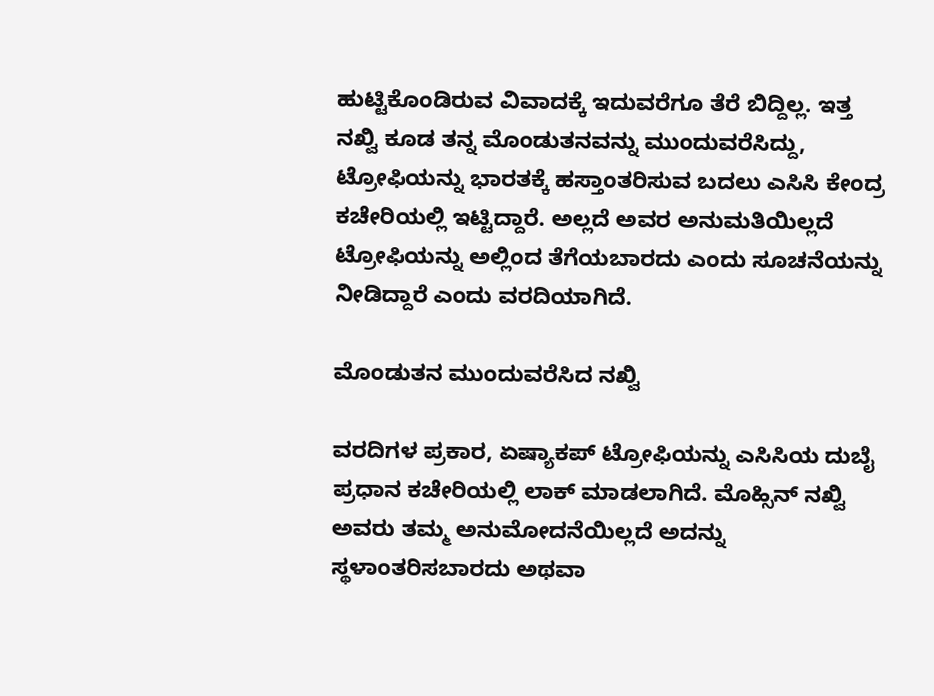ಹುಟ್ಟಿಕೊಂಡಿರುವ ವಿವಾದಕ್ಕೆ ಇದುವರೆಗೂ ತೆರೆ ಬಿದ್ದಿಲ್ಲ. ಇತ್ತ ನಖ್ವಿ ಕೂಡ ತನ್ನ ಮೊಂಡುತನವನ್ನು ಮುಂದುವರೆಸಿದ್ದು, ಟ್ರೋಫಿಯನ್ನು ಭಾರತಕ್ಕೆ ಹಸ್ತಾಂತರಿಸುವ ಬದಲು ಎಸಿಸಿ ಕೇಂದ್ರ ಕಚೇರಿಯಲ್ಲಿ ಇಟ್ಟಿದ್ದಾರೆ. ಅಲ್ಲದೆ ಅವರ ಅನುಮತಿಯಿಲ್ಲದೆ ಟ್ರೋಫಿಯನ್ನು ಅಲ್ಲಿಂದ ತೆಗೆಯಬಾರದು ಎಂದು ಸೂಚನೆಯನ್ನು ನೀಡಿದ್ದಾರೆ ಎಂದು ವರದಿಯಾಗಿದೆ.

ಮೊಂಡುತನ ಮುಂದುವರೆಸಿದ ನಖ್ವಿ

ವರದಿಗಳ ಪ್ರಕಾರ, ಏಷ್ಯಾಕಪ್ ಟ್ರೋಫಿಯನ್ನು ಎಸಿಸಿಯ ದುಬೈ ಪ್ರಧಾನ ಕಚೇರಿಯಲ್ಲಿ ಲಾಕ್ ಮಾಡಲಾಗಿದೆ. ಮೊಹ್ಸಿನ್ ನಖ್ವಿ ಅವರು ತಮ್ಮ ಅನುಮೋದನೆಯಿಲ್ಲದೆ ಅದನ್ನು ಸ್ಥಳಾಂತರಿಸಬಾರದು ಅಥವಾ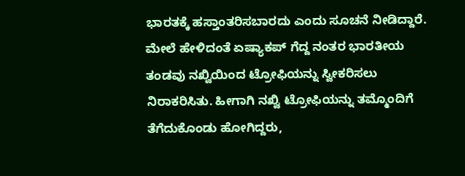ಭಾರತಕ್ಕೆ ಹಸ್ತಾಂತರಿಸಬಾರದು ಎಂದು ಸೂಚನೆ ನೀಡಿದ್ದಾರೆ. ಮೇಲೆ ಹೇಳಿದಂತೆ ಏಷ್ಯಾಕಪ್ ಗೆದ್ದ ನಂತರ ಭಾರತೀಯ ತಂಡವು ನಖ್ವಿಯಿಂದ ಟ್ರೋಫಿಯನ್ನು ಸ್ವೀಕರಿಸಲು ನಿರಾಕರಿಸಿತು. ಹೀಗಾಗಿ ನಖ್ವಿ ಟ್ರೋಫಿಯನ್ನು ತಮ್ಮೊಂದಿಗೆ ತೆಗೆದುಕೊಂಡು ಹೋಗಿದ್ದರು,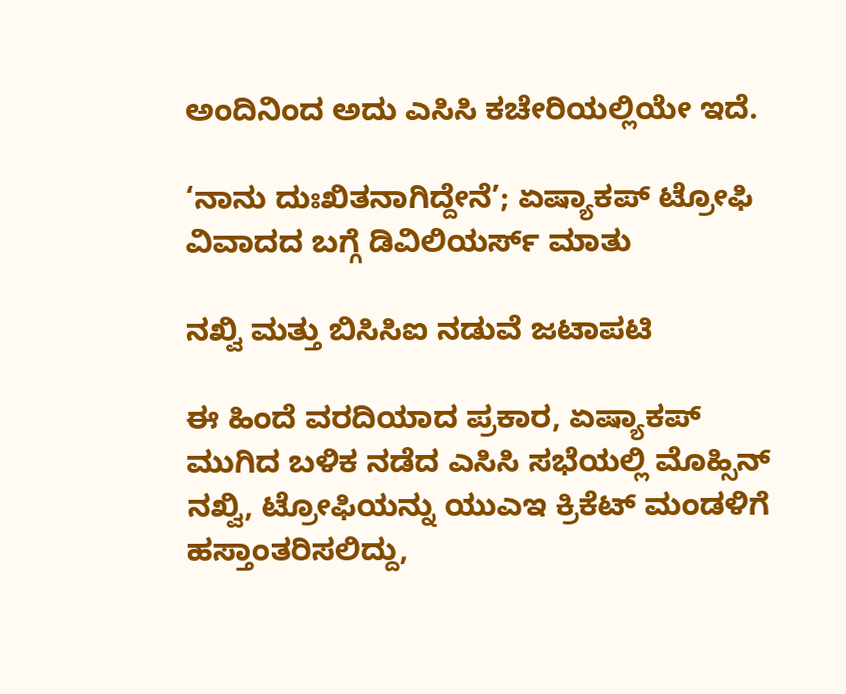ಅಂದಿನಿಂದ ಅದು ಎಸಿಸಿ ಕಚೇರಿಯಲ್ಲಿಯೇ ಇದೆ.

‘ನಾನು ದುಃಖಿತನಾಗಿದ್ದೇನೆ’; ಏಷ್ಯಾಕಪ್‌ ಟ್ರೋಫಿ ವಿವಾದದ ಬಗ್ಗೆ ಡಿವಿಲಿಯರ್ಸ್ ಮಾತು

ನಖ್ವಿ ಮತ್ತು ಬಿಸಿಸಿಐ ನಡುವೆ ಜಟಾಪಟಿ

ಈ ಹಿಂದೆ ವರದಿಯಾದ ಪ್ರಕಾರ, ಏಷ್ಯಾಕಪ್ ಮುಗಿದ ಬಳಿಕ ನಡೆದ ಎಸಿಸಿ ಸಭೆಯಲ್ಲಿ ಮೊಹ್ಸಿನ್ ನಖ್ವಿ, ಟ್ರೋಫಿಯನ್ನು ಯುಎಇ ಕ್ರಿಕೆಟ್‌ ಮಂಡಳಿಗೆ ಹಸ್ತಾಂತರಿಸಲಿದ್ದು,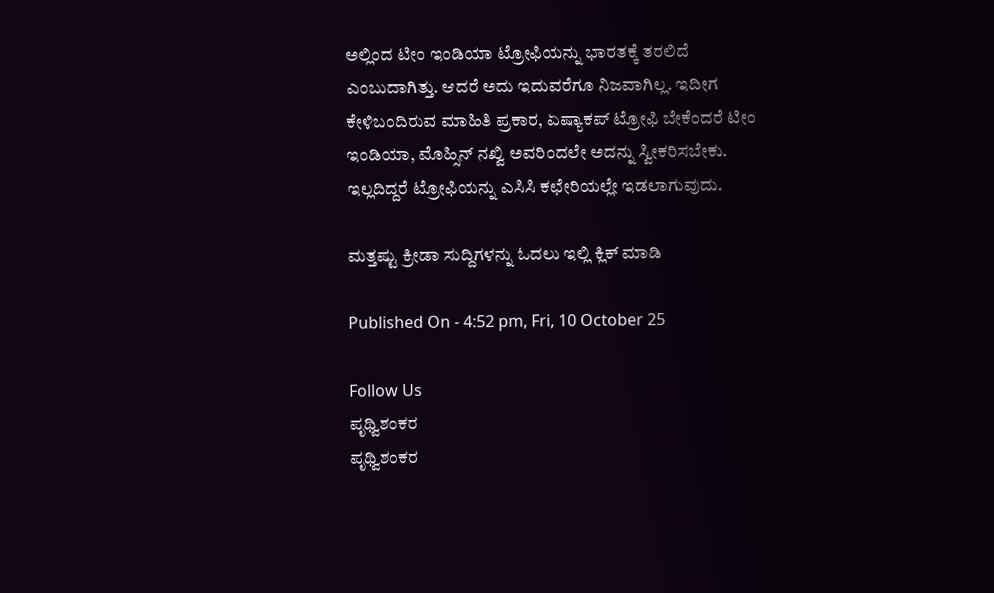ಅಲ್ಲಿಂದ ಟೀಂ ಇಂಡಿಯಾ ಟ್ರೋಫಿಯನ್ನು ಭಾರತಕ್ಕೆ ತರಲಿದೆ ಎಂಬುದಾಗಿತ್ತು. ಆದರೆ ಅದು ಇದುವರೆಗೂ ನಿಜವಾಗಿಲ್ಲ. ಇದೀಗ ಕೇಳಿಬಂದಿರುವ ಮಾಹಿತಿ ಪ್ರಕಾರ, ಏಷ್ಯಾಕಪ್ ಟ್ರೋಫಿ ಬೇಕೆಂದರೆ ಟೀಂ ಇಂಡಿಯಾ, ಮೊಹ್ಸಿನ್ ನಖ್ವಿ ಅವರಿಂದಲೇ ಅದನ್ನು ಸ್ವೀಕರಿಸಬೇಕು. ಇಲ್ಲದಿದ್ದರೆ ಟ್ರೋಫಿಯನ್ನು ಎಸಿಸಿ ಕಛೇರಿಯಲ್ಲೇ ಇಡಲಾಗುವುದು.

ಮತ್ತಷ್ಟು ಕ್ರೀಡಾ ಸುದ್ದಿಗಳನ್ನು ಓದಲು ಇಲ್ಲಿ ಕ್ಲಿಕ್ ಮಾಡಿ

Published On - 4:52 pm, Fri, 10 October 25

Follow Us
ಪೃಥ್ವಿಶಂಕರ
ಪೃಥ್ವಿಶಂಕರ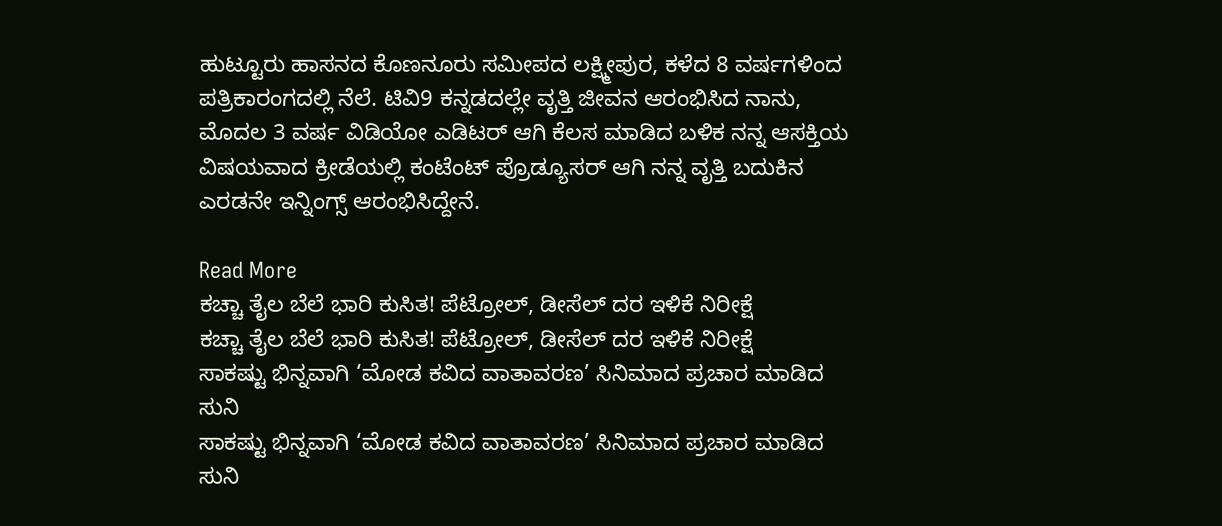ಹುಟ್ಟೂರು ಹಾಸನದ ಕೊಣನೂರು ಸಮೀಪದ ಲಕ್ಷ್ಮೀಪುರ, ಕಳೆದ 8 ವರ್ಷಗಳಿಂದ ಪತ್ರಿಕಾರಂಗದಲ್ಲಿ ನೆಲೆ. ಟಿವಿ9 ಕನ್ನಡದಲ್ಲೇ ವೃತ್ತಿ ಜೀವನ ಆರಂಭಿಸಿದ ನಾನು, ಮೊದಲ 3 ವರ್ಷ ವಿಡಿಯೋ ಎಡಿಟರ್ ಆಗಿ ಕೆಲಸ ಮಾಡಿದ ಬಳಿಕ ನನ್ನ ಆಸಕ್ತಿಯ ವಿಷಯವಾದ ಕ್ರೀಡೆಯಲ್ಲಿ ಕಂಟೆಂಟ್ ಪ್ರೊಡ್ಯೂಸರ್ ಆಗಿ ನನ್ನ ವೃತ್ತಿ ಬದುಕಿನ ಎರಡನೇ ಇನ್ನಿಂಗ್ಸ್ ಆರಂಭಿಸಿದ್ದೇನೆ.

Read More
ಕಚ್ಚಾ ತೈಲ ಬೆಲೆ ಭಾರಿ ಕುಸಿತ! ಪೆಟ್ರೋಲ್, ಡೀಸೆಲ್ ದರ ಇಳಿಕೆ ನಿರೀಕ್ಷೆ
ಕಚ್ಚಾ ತೈಲ ಬೆಲೆ ಭಾರಿ ಕುಸಿತ! ಪೆಟ್ರೋಲ್, ಡೀಸೆಲ್ ದರ ಇಳಿಕೆ ನಿರೀಕ್ಷೆ
ಸಾಕಷ್ಟು ಭಿನ್ನವಾಗಿ ‘ಮೋಡ ಕವಿದ ವಾತಾವರಣ’ ಸಿನಿಮಾದ ಪ್ರಚಾರ ಮಾಡಿದ ಸುನಿ
ಸಾಕಷ್ಟು ಭಿನ್ನವಾಗಿ ‘ಮೋಡ ಕವಿದ ವಾತಾವರಣ’ ಸಿನಿಮಾದ ಪ್ರಚಾರ ಮಾಡಿದ ಸುನಿ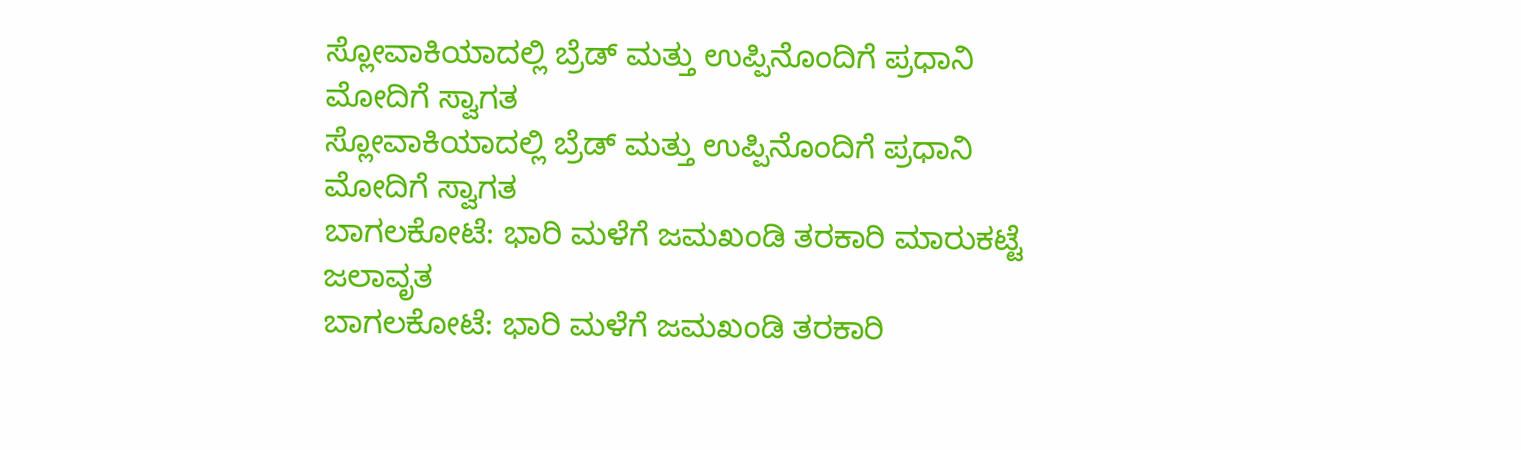ಸ್ಲೋವಾಕಿಯಾದಲ್ಲಿ ಬ್ರೆಡ್ ಮತ್ತು ಉಪ್ಪಿನೊಂದಿಗೆ ಪ್ರಧಾನಿ ಮೋದಿಗೆ ಸ್ವಾಗತ
ಸ್ಲೋವಾಕಿಯಾದಲ್ಲಿ ಬ್ರೆಡ್ ಮತ್ತು ಉಪ್ಪಿನೊಂದಿಗೆ ಪ್ರಧಾನಿ ಮೋದಿಗೆ ಸ್ವಾಗತ
ಬಾಗಲಕೋಟೆ: ಭಾರಿ ಮಳೆಗೆ ಜಮಖಂಡಿ ತರಕಾರಿ ಮಾರುಕಟ್ಟೆ ಜಲಾವೃತ
ಬಾಗಲಕೋಟೆ: ಭಾರಿ ಮಳೆಗೆ ಜಮಖಂಡಿ ತರಕಾರಿ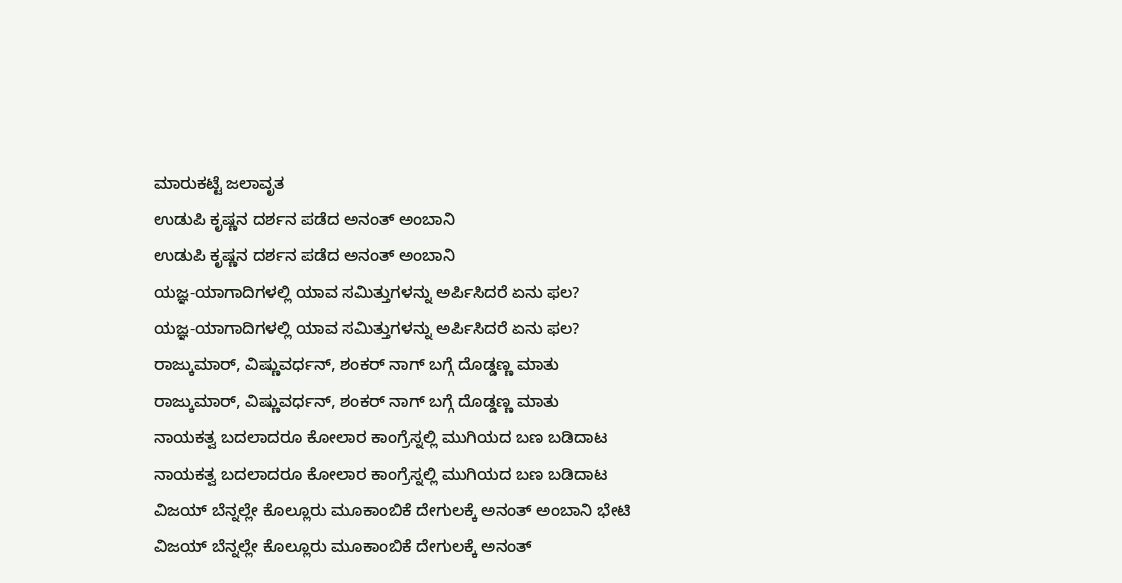ಮಾರುಕಟ್ಟೆ ಜಲಾವೃತ
ಉಡುಪಿ ಕೃಷ್ಣನ ದರ್ಶನ ಪಡೆದ ಅನಂತ್ ಅಂಬಾನಿ
ಉಡುಪಿ ಕೃಷ್ಣನ ದರ್ಶನ ಪಡೆದ ಅನಂತ್ ಅಂಬಾನಿ
ಯಜ್ಞ-ಯಾಗಾದಿಗಳಲ್ಲಿ ಯಾವ ಸಮಿತ್ತುಗಳನ್ನು ಅರ್ಪಿಸಿದರೆ ಏನು ಫಲ?
ಯಜ್ಞ-ಯಾಗಾದಿಗಳಲ್ಲಿ ಯಾವ ಸಮಿತ್ತುಗಳನ್ನು ಅರ್ಪಿಸಿದರೆ ಏನು ಫಲ?
ರಾಜ್ಕುಮಾರ್, ವಿಷ್ಣುವರ್ಧನ್, ಶಂಕರ್ ನಾಗ್ ಬಗ್ಗೆ ದೊಡ್ಡಣ್ಣ ಮಾತು
ರಾಜ್ಕುಮಾರ್, ವಿಷ್ಣುವರ್ಧನ್, ಶಂಕರ್ ನಾಗ್ ಬಗ್ಗೆ ದೊಡ್ಡಣ್ಣ ಮಾತು
ನಾಯಕತ್ವ ಬದಲಾದರೂ ಕೋಲಾರ ಕಾಂಗ್ರೆಸ್ನಲ್ಲಿ ಮುಗಿಯದ ಬಣ ಬಡಿದಾಟ
ನಾಯಕತ್ವ ಬದಲಾದರೂ ಕೋಲಾರ ಕಾಂಗ್ರೆಸ್ನಲ್ಲಿ ಮುಗಿಯದ ಬಣ ಬಡಿದಾಟ
ವಿಜಯ್ ಬೆನ್ನಲ್ಲೇ ಕೊಲ್ಲೂರು ಮೂಕಾಂಬಿಕೆ ದೇಗುಲಕ್ಕೆ ಅನಂತ್ ಅಂಬಾನಿ ಭೇಟಿ
ವಿಜಯ್ ಬೆನ್ನಲ್ಲೇ ಕೊಲ್ಲೂರು ಮೂಕಾಂಬಿಕೆ ದೇಗುಲಕ್ಕೆ ಅನಂತ್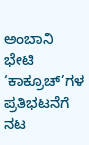ಅಂಬಾನಿ ಭೇಟಿ
‘ಕಾಕ್ರೂಚ್’ಗಳ ಪ್ರತಿಭಟನೆಗೆ ನಟ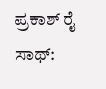ಪ್ರಕಾಶ್ ರೈ ಸಾಥ್: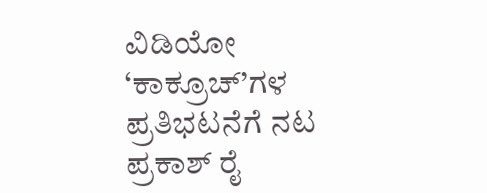ವಿಡಿಯೋ
‘ಕಾಕ್ರೂಚ್’ಗಳ ಪ್ರತಿಭಟನೆಗೆ ನಟ ಪ್ರಕಾಶ್ ರೈ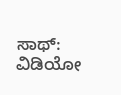ಸಾಥ್: ವಿಡಿಯೋ